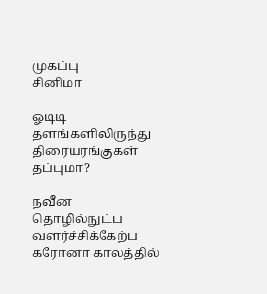முகப்பு
சினிமா

ஓடிடி தளங்களிலிருந்து திரையரங்குகள் தப்புமா?

நவீன தொழில்நுட்ப வளர்ச்சிக்கேற்ப கரோனா காலத்தில்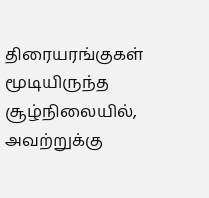திரையரங்குகள் மூடியிருந்த சூழ்நிலையில், அவற்றுக்கு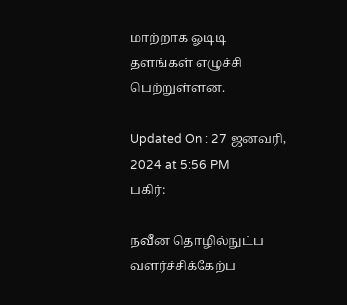மாற்றாக ஓடிடி தளங்கள் எழுச்சி பெற்றுள்ளன.

Updated On : 27 ஜனவரி, 2024 at 5:56 PM
பகிர்:

நவீன தொழில்நுட்ப வளர்ச்சிக்கேற்ப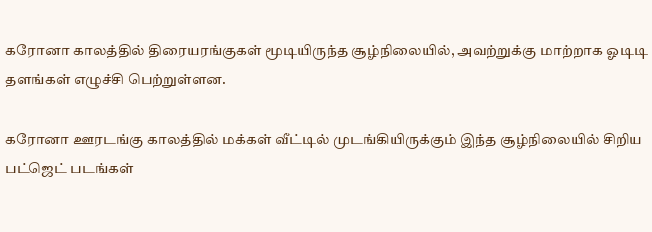கரோனா காலத்தில் திரையரங்குகள் மூடியிருந்த சூழ்நிலையில், அவற்றுக்கு மாற்றாக ஓடிடி தளங்கள் எழுச்சி பெற்றுள்ளன.

கரோனா ஊரடங்கு காலத்தில் மக்கள் வீட்டில் முடங்கியிருக்கும் இந்த சூழ்நிலையில் சிறிய பட்ஜெட் படங்கள்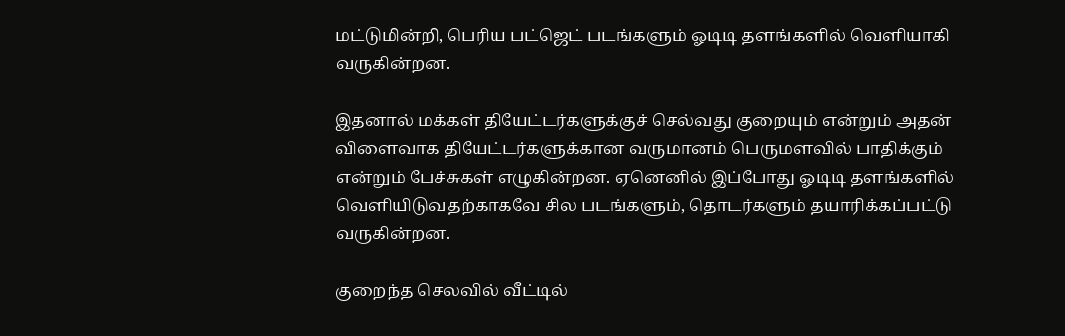மட்டுமின்றி, பெரிய பட்ஜெட் படங்களும் ஓடிடி தளங்களில் வெளியாகி வருகின்றன.

இதனால் மக்கள் தியேட்டர்களுக்குச் செல்வது குறையும் என்றும் அதன் விளைவாக தியேட்டர்களுக்கான வருமானம் பெருமளவில் பாதிக்கும் என்றும் பேச்சுகள் எழுகின்றன. ஏனெனில் இப்போது ஓடிடி தளங்களில் வெளியிடுவதற்காகவே சில படங்களும், தொடர்களும் தயாரிக்கப்பட்டு வருகின்றன.

குறைந்த செலவில் வீட்டில்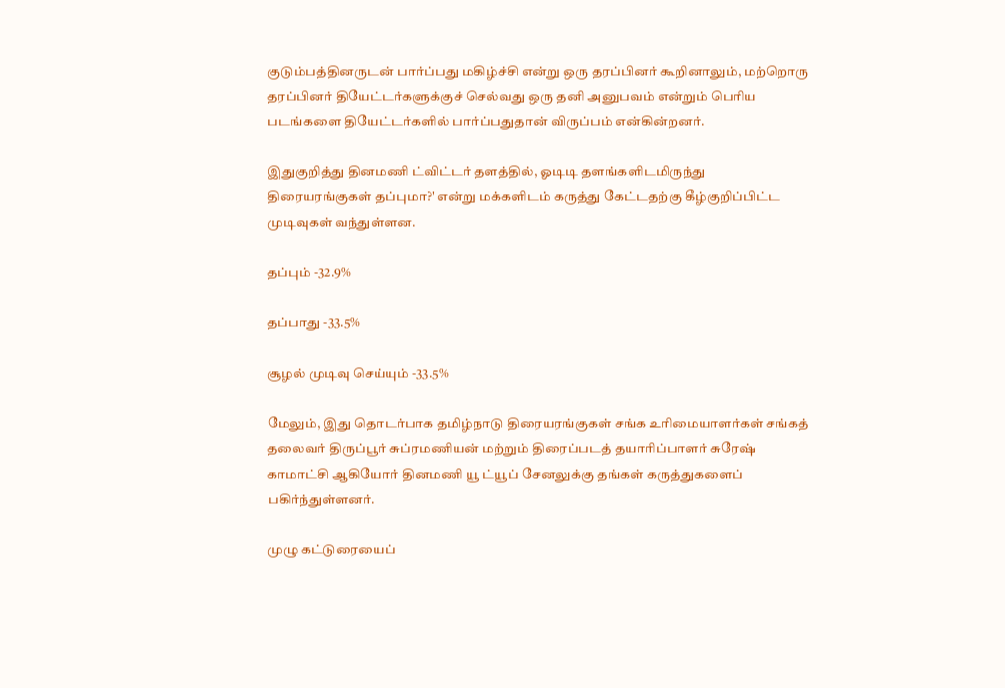குடும்பத்தினருடன் பார்ப்பது மகிழ்ச்சி என்று ஒரு தரப்பினர் கூறினாலும், மற்றொரு தரப்பினர் தியேட்டர்களுக்குச் செல்வது ஒரு தனி அனுபவம் என்றும் பெரிய படங்களை தியேட்டர்களில் பார்ப்பதுதான் விருப்பம் என்கின்றனர்.

இதுகுறித்து தினமணி ட்விட்டர் தளத்தில், ஓடிடி தளங்களிடமிருந்து திரையரங்குகள் தப்புமா?' என்று மக்களிடம் கருத்து கேட்டதற்கு கீழ்குறிப்பிட்ட முடிவுகள் வந்துள்ளன.

தப்பும் -32.9%

தப்பாது -33.5%

சூழல் முடிவு செய்யும் -33.5%

மேலும், இது தொடர்பாக தமிழ்நாடு திரையரங்குகள் சங்க உரிமையாளர்கள் சங்கத் தலைவர் திருப்பூர் சுப்ரமணியன் மற்றும் திரைப்படத் தயாரிப்பாளர் சுரேஷ் காமாட்சி ஆகியோர் தினமணி யூ ட்யூப் சேனலுக்கு தங்கள் கருத்துகளைப் பகிர்ந்துள்ளனர்.

முழு கட்டுரையைப்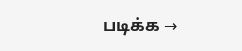படிக்க →